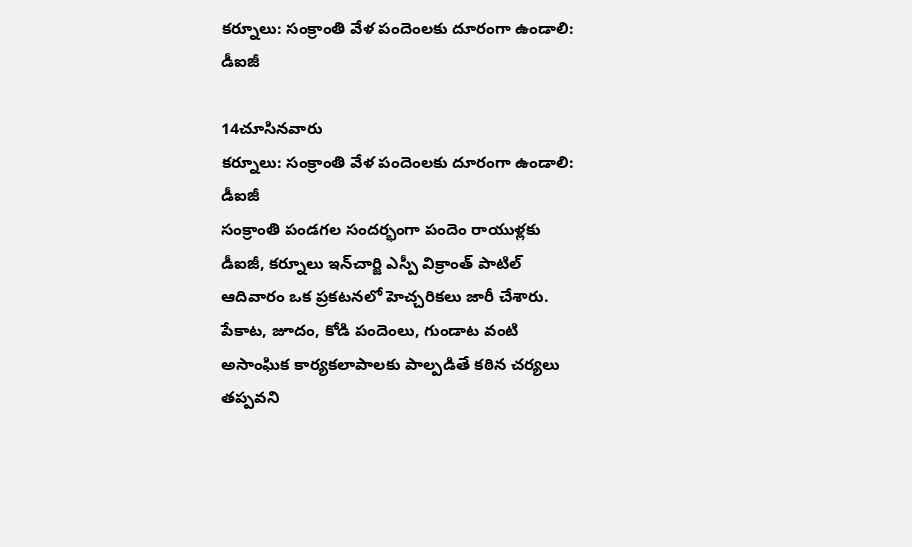కర్నూలు: సంక్రాంతి వేళ పందెంలకు దూరంగా ఉండాలి: డీఐజీ

14చూసినవారు
కర్నూలు: సంక్రాంతి వేళ పందెంలకు దూరంగా ఉండాలి: డీఐజీ
సంక్రాంతి పండగల సందర్భంగా పందెం రాయుళ్లకు డీఐజీ, కర్నూలు ఇన్‌చార్జి ఎస్పీ విక్రాంత్ పాటిల్ ఆదివారం ఒక ప్రకటనలో హెచ్చరికలు జారీ చేశారు. పేకాట, జూదం, కోడి పందెంలు, గుండాట వంటి అసాంఘిక కార్యకలాపాలకు పాల్పడితే కఠిన చర్యలు తప్పవని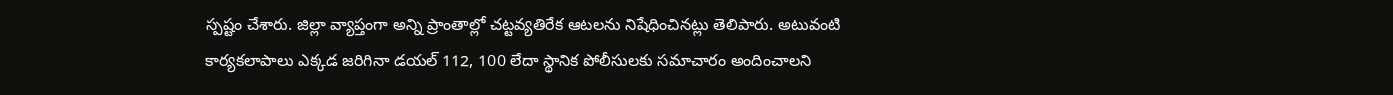స్పష్టం చేశారు. జిల్లా వ్యాప్తంగా అన్ని ప్రాంతాల్లో చట్టవ్యతిరేక ఆటలను నిషేధించినట్లు తెలిపారు. అటువంటి కార్యకలాపాలు ఎక్కడ జరిగినా డయల్ 112, 100 లేదా స్థానిక పోలీసులకు సమాచారం అందించాలని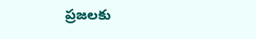ప్రజలకు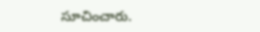సూచించారు.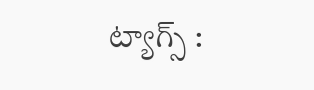ట్యాగ్స్ :